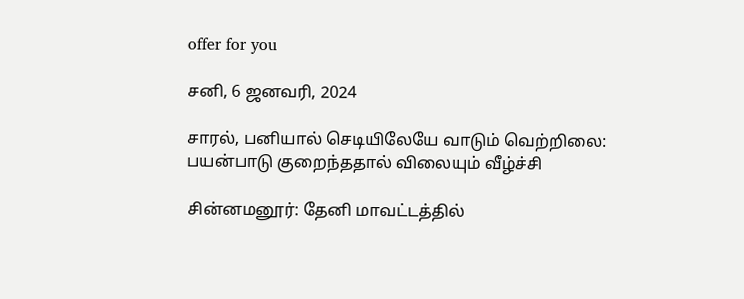offer for you

சனி, 6 ஜனவரி, 2024

சாரல், பனியால் செடியிலேயே வாடும் வெற்றிலை: பயன்பாடு குறைந்ததால் விலையும் வீழ்ச்சி

சின்னமனூர்: தேனி மாவட்டத்தில்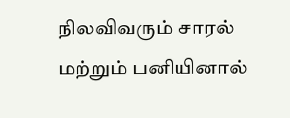நிலவிவரும் சாரல் மற்றும் பனியினால்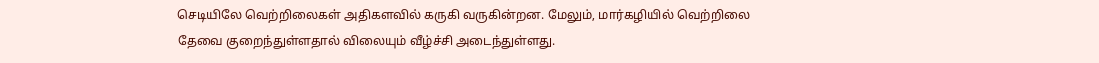செடியிலே வெற்றிலைகள் அதிகளவில் கருகி வருகின்றன. மேலும், மார்கழியில் வெற்றிலை தேவை குறைந்துள்ளதால் விலையும் வீழ்ச்சி அடைந்துள்ளது.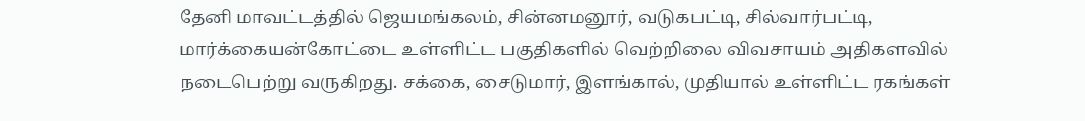தேனி மாவட்டத்தில் ஜெயமங்கலம், சின்னமனூர், வடுகபட்டி, சில்வார்பட்டி, மார்க்கையன்கோட்டை உள்ளிட்ட பகுதிகளில் வெற்றிலை விவசாயம் அதிகளவில் நடைபெற்று வருகிறது. சக்கை, சைடுமார், இளங்கால், முதியால் உள்ளிட்ட ரகங்கள்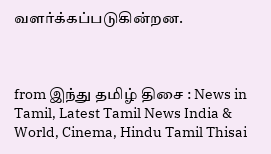வளர்க்கப்படுகின்றன.



from இந்து தமிழ் திசை : News in Tamil, Latest Tamil News India & World, Cinema, Hindu Tamil Thisai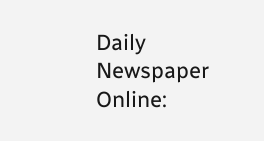Daily Newspaper Online: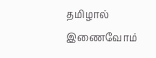தமிழால் இணைவோம்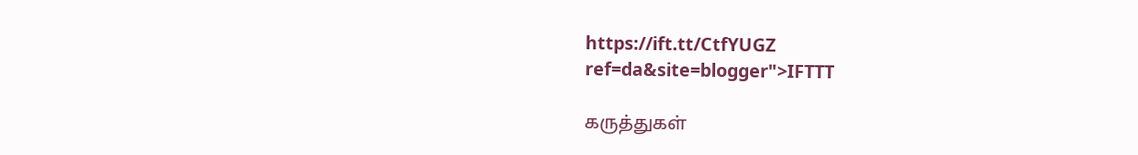https://ift.tt/CtfYUGZ
ref=da&site=blogger">IFTTT

கருத்துகள்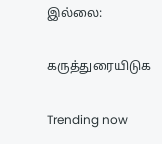இல்லை:

கருத்துரையிடுக

Trending now